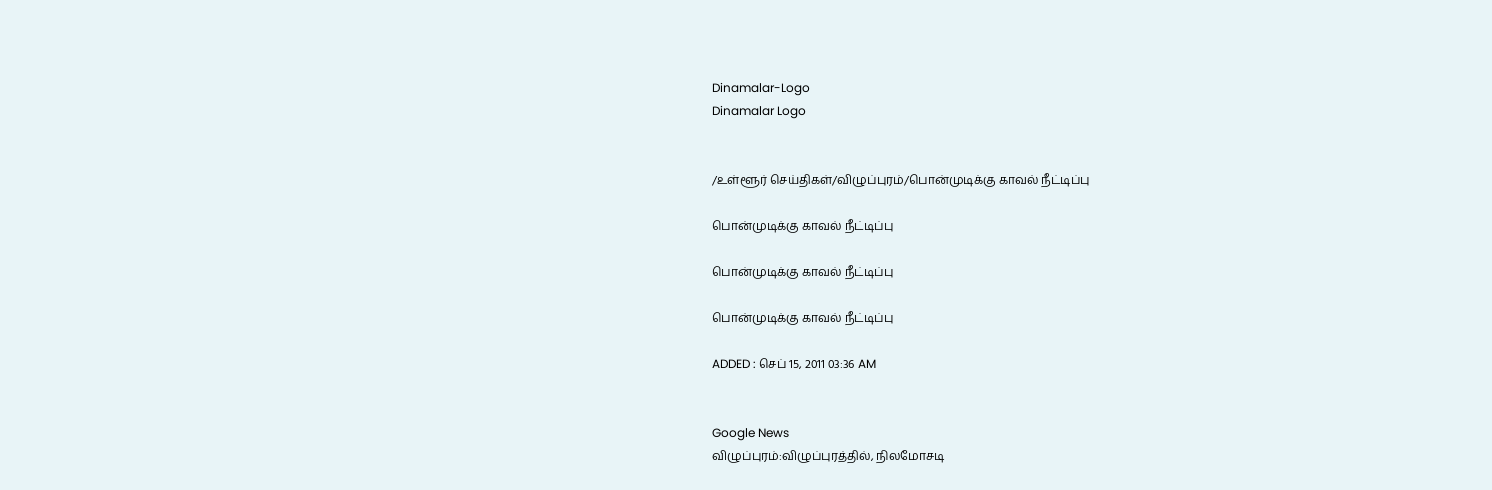Dinamalar-Logo
Dinamalar Logo


/உள்ளூர் செய்திகள்/விழுப்புரம்/பொன்முடிக்கு காவல் நீட்டிப்பு

பொன்முடிக்கு காவல் நீட்டிப்பு

பொன்முடிக்கு காவல் நீட்டிப்பு

பொன்முடிக்கு காவல் நீட்டிப்பு

ADDED : செப் 15, 2011 03:36 AM


Google News
விழுப்புரம்:விழுப்புரத்தில், நிலமோசடி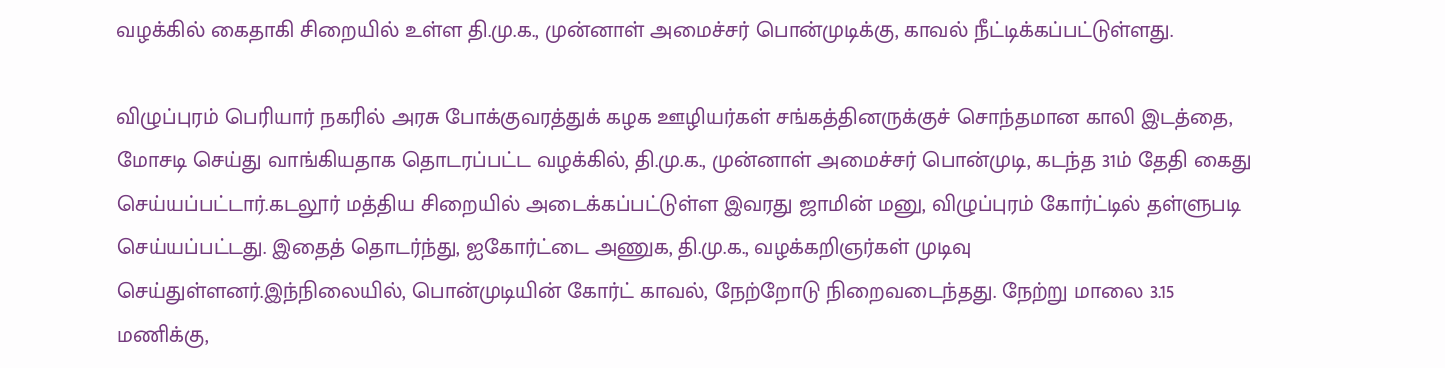வழக்கில் கைதாகி சிறையில் உள்ள தி.மு.க., முன்னாள் அமைச்சர் பொன்முடிக்கு, காவல் நீட்டிக்கப்பட்டுள்ளது.

விழுப்புரம் பெரியார் நகரில் அரசு போக்குவரத்துக் கழக ஊழியர்கள் சங்கத்தினருக்குச் சொந்தமான காலி இடத்தை, மோசடி செய்து வாங்கியதாக தொடரப்பட்ட வழக்கில், தி.மு.க., முன்னாள் அமைச்சர் பொன்முடி, கடந்த 31ம் தேதி கைது செய்யப்பட்டார்.கடலூர் மத்திய சிறையில் அடைக்கப்பட்டுள்ள இவரது ஜாமின் மனு, விழுப்புரம் கோர்ட்டில் தள்ளுபடி செய்யப்பட்டது. இதைத் தொடர்ந்து, ஐகோர்ட்டை அணுக, தி.மு.க., வழக்கறிஞர்கள் முடிவு செய்துள்ளனர்.இந்நிலையில், பொன்முடியின் கோர்ட் காவல், நேற்றோடு நிறைவடைந்தது. நேற்று மாலை 3.15 மணிக்கு,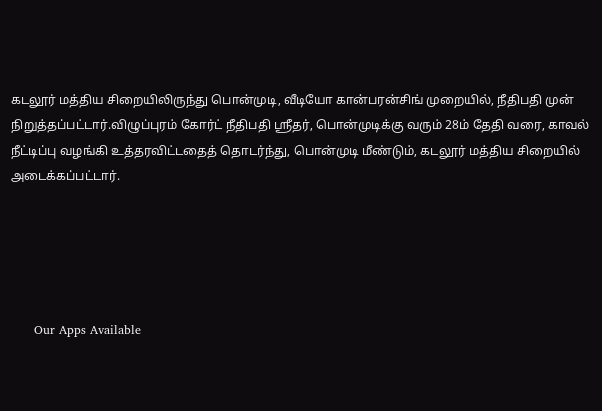கடலூர் மத்திய சிறையிலிருந்து பொன்முடி, வீடியோ கான்பரன்சிங் முறையில், நீதிபதி முன் நிறுத்தப்பட்டார்.விழுப்புரம் கோர்ட் நீதிபதி ஸ்ரீதர், பொன்முடிக்கு வரும் 28ம் தேதி வரை, காவல் நீட்டிப்பு வழங்கி உத்தரவிட்டதைத் தொடர்ந்து, பொன்முடி மீண்டும், கடலூர் மத்திய சிறையில் அடைக்கப்பட்டார்.





      Our Apps Available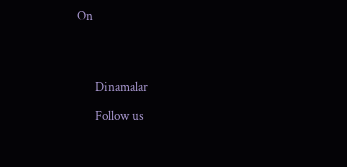On




      Dinamalar

      Follow us